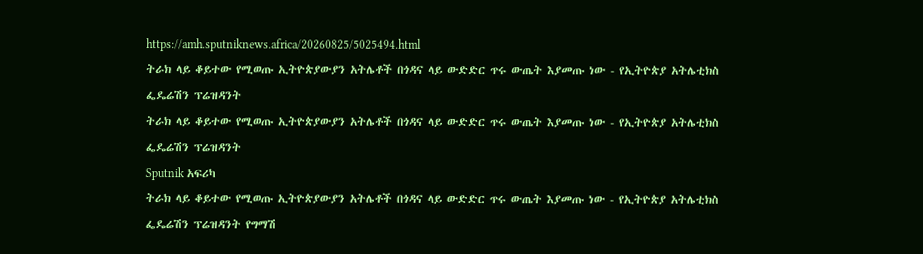https://amh.sputniknews.africa/20260825/5025494.html
ትራክ ላይ ቆይተው የሚወጡ ኢትዮጵያውያን አትሌቶች በጎዳና ላይ ውድድር ጥሩ ውጤት እያመጡ ነው - የኢትዮጵያ አትሌቲክስ ፌዴሬሽን ፕሬዝዳንት
ትራክ ላይ ቆይተው የሚወጡ ኢትዮጵያውያን አትሌቶች በጎዳና ላይ ውድድር ጥሩ ውጤት እያመጡ ነው - የኢትዮጵያ አትሌቲክስ ፌዴሬሽን ፕሬዝዳንት
Sputnik አፍሪካ
ትራክ ላይ ቆይተው የሚወጡ ኢትዮጵያውያን አትሌቶች በጎዳና ላይ ውድድር ጥሩ ውጤት እያመጡ ነው - የኢትዮጵያ አትሌቲክስ ፌዴሬሽን ፕሬዝዳንት የግማሽ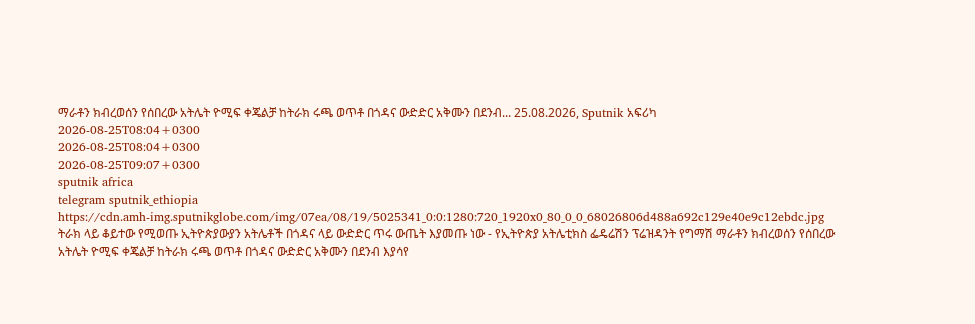ማራቶን ክብረወሰን የሰበረው አትሌት ዮሚፍ ቀጄልቻ ከትራክ ሩጫ ወጥቶ በጎዳና ውድድር አቅሙን በደንብ... 25.08.2026, Sputnik አፍሪካ
2026-08-25T08:04+0300
2026-08-25T08:04+0300
2026-08-25T09:07+0300
sputnik africa
telegram sputnik_ethiopia
https://cdn.amh-img.sputnikglobe.com/img/07ea/08/19/5025341_0:0:1280:720_1920x0_80_0_0_68026806d488a692c129e40e9c12ebdc.jpg
ትራክ ላይ ቆይተው የሚወጡ ኢትዮጵያውያን አትሌቶች በጎዳና ላይ ውድድር ጥሩ ውጤት እያመጡ ነው - የኢትዮጵያ አትሌቲክስ ፌዴሬሽን ፕሬዝዳንት የግማሽ ማራቶን ክብረወሰን የሰበረው አትሌት ዮሚፍ ቀጄልቻ ከትራክ ሩጫ ወጥቶ በጎዳና ውድድር አቅሙን በደንብ እያሳየ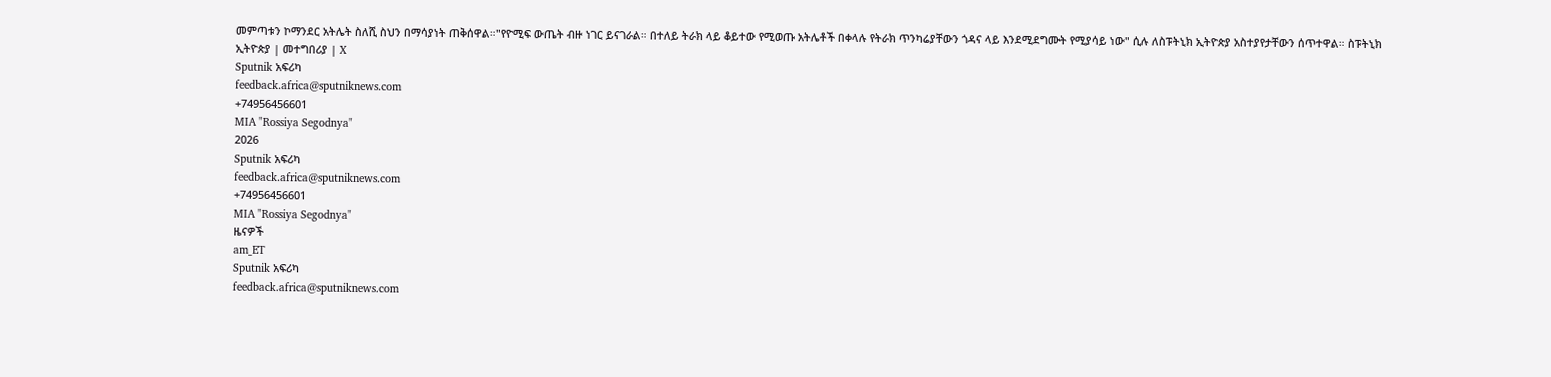መምጣቱን ኮማንደር አትሌት ስለሺ ስህን በማሳያነት ጠቅሰዋል።"የዮሚፍ ውጤት ብዙ ነገር ይናገራል። በተለይ ትራክ ላይ ቆይተው የሚወጡ አትሌቶች በቀላሉ የትራክ ጥንካሬያቸውን ጎዳና ላይ እንደሚደግሙት የሚያሳይ ነው" ሲሉ ለስፑትኒክ ኢትዮጵያ አስተያየታቸውን ሰጥተዋል። ስፑትኒክ ኢትዮጵያ | መተግበሪያ | X
Sputnik አፍሪካ
feedback.africa@sputniknews.com
+74956456601
MIA "Rossiya Segodnya"
2026
Sputnik አፍሪካ
feedback.africa@sputniknews.com
+74956456601
MIA "Rossiya Segodnya"
ዜናዎች
am_ET
Sputnik አፍሪካ
feedback.africa@sputniknews.com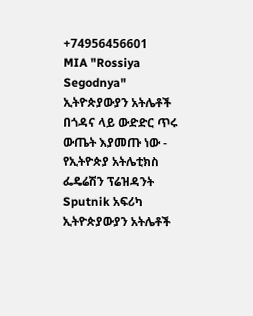+74956456601
MIA "Rossiya Segodnya"
ኢትዮጵያውያን አትሌቶች በጎዳና ላይ ውድድር ጥሩ ውጤት እያመጡ ነው - የኢትዮጵያ አትሌቲክስ ፌዴሬሽን ፕሬዝዳንት
Sputnik አፍሪካ
ኢትዮጵያውያን አትሌቶች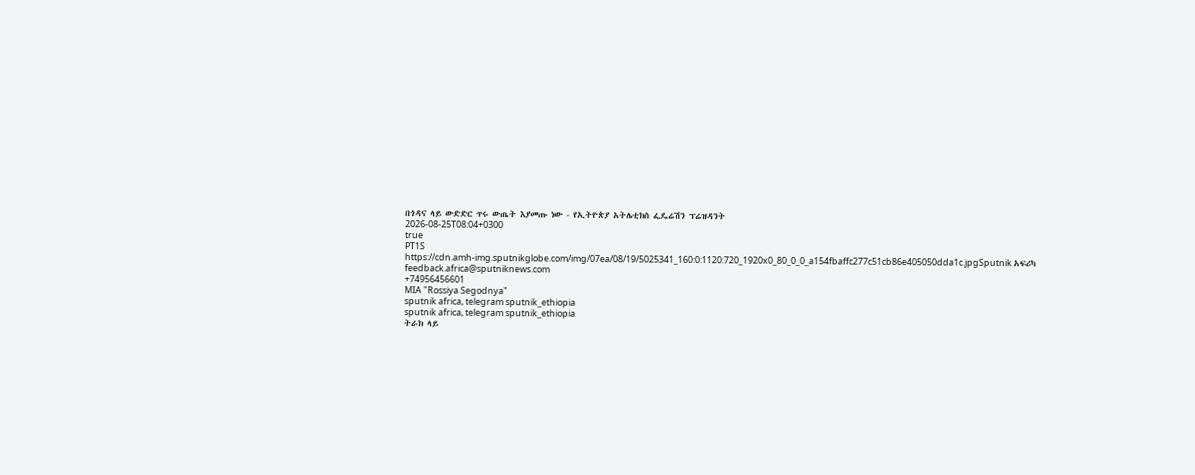በጎዳና ላይ ውድድር ጥሩ ውጤት እያመጡ ነው - የኢትዮጵያ አትሌቲክስ ፌዴሬሽን ፕሬዝዳንት
2026-08-25T08:04+0300
true
PT1S
https://cdn.amh-img.sputnikglobe.com/img/07ea/08/19/5025341_160:0:1120:720_1920x0_80_0_0_a154fbaffc277c51cb86e405050dda1c.jpgSputnik አፍሪካ
feedback.africa@sputniknews.com
+74956456601
MIA "Rossiya Segodnya"
sputnik africa, telegram sputnik_ethiopia
sputnik africa, telegram sputnik_ethiopia
ትራክ ላይ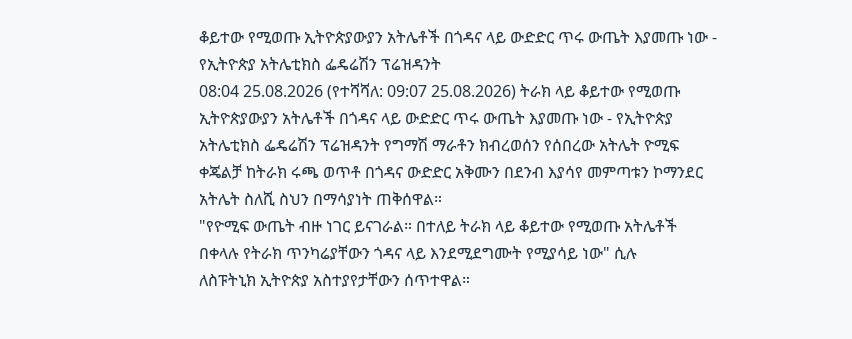ቆይተው የሚወጡ ኢትዮጵያውያን አትሌቶች በጎዳና ላይ ውድድር ጥሩ ውጤት እያመጡ ነው - የኢትዮጵያ አትሌቲክስ ፌዴሬሽን ፕሬዝዳንት
08:04 25.08.2026 (የተሻሻለ: 09:07 25.08.2026) ትራክ ላይ ቆይተው የሚወጡ ኢትዮጵያውያን አትሌቶች በጎዳና ላይ ውድድር ጥሩ ውጤት እያመጡ ነው - የኢትዮጵያ አትሌቲክስ ፌዴሬሽን ፕሬዝዳንት የግማሽ ማራቶን ክብረወሰን የሰበረው አትሌት ዮሚፍ ቀጄልቻ ከትራክ ሩጫ ወጥቶ በጎዳና ውድድር አቅሙን በደንብ እያሳየ መምጣቱን ኮማንደር አትሌት ስለሺ ስህን በማሳያነት ጠቅሰዋል።
"የዮሚፍ ውጤት ብዙ ነገር ይናገራል። በተለይ ትራክ ላይ ቆይተው የሚወጡ አትሌቶች በቀላሉ የትራክ ጥንካሬያቸውን ጎዳና ላይ እንደሚደግሙት የሚያሳይ ነው" ሲሉ
ለስፑትኒክ ኢትዮጵያ አስተያየታቸውን ሰጥተዋል።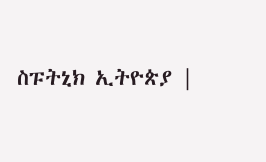ስፑትኒክ ኢትዮጵያ |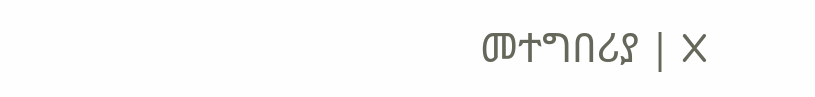መተግበሪያ | X